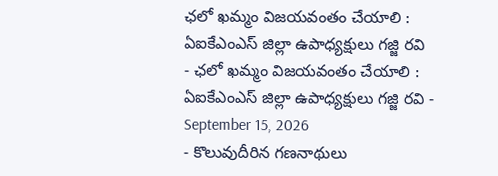ఛలో ఖమ్మం విజయవంతం చేయాలి : ఏఐకేఎంఎస్ జిల్లా ఉపాధ్యక్షులు గజ్జి రవి
- ఛలో ఖమ్మం విజయవంతం చేయాలి : ఏఐకేఎంఎస్ జిల్లా ఉపాధ్యక్షులు గజ్జి రవి - September 15, 2026
- కొలువుదీరిన గణనాథులు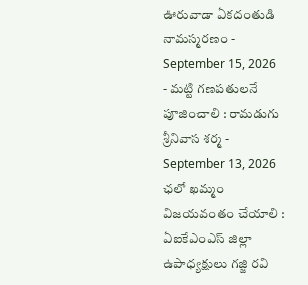ఊరువాడా ఏకదంతుడి నామస్మరణం - September 15, 2026
- మట్టి గణపతులనే పూజించాలి : రామడుగు శ్రీనివాస శర్మ - September 13, 2026
ఛలో ఖమ్మం విజయవంతం చేయాలి : ఏఐకేఎంఎస్ జిల్లా ఉపాధ్యక్షులు గజ్జి రవి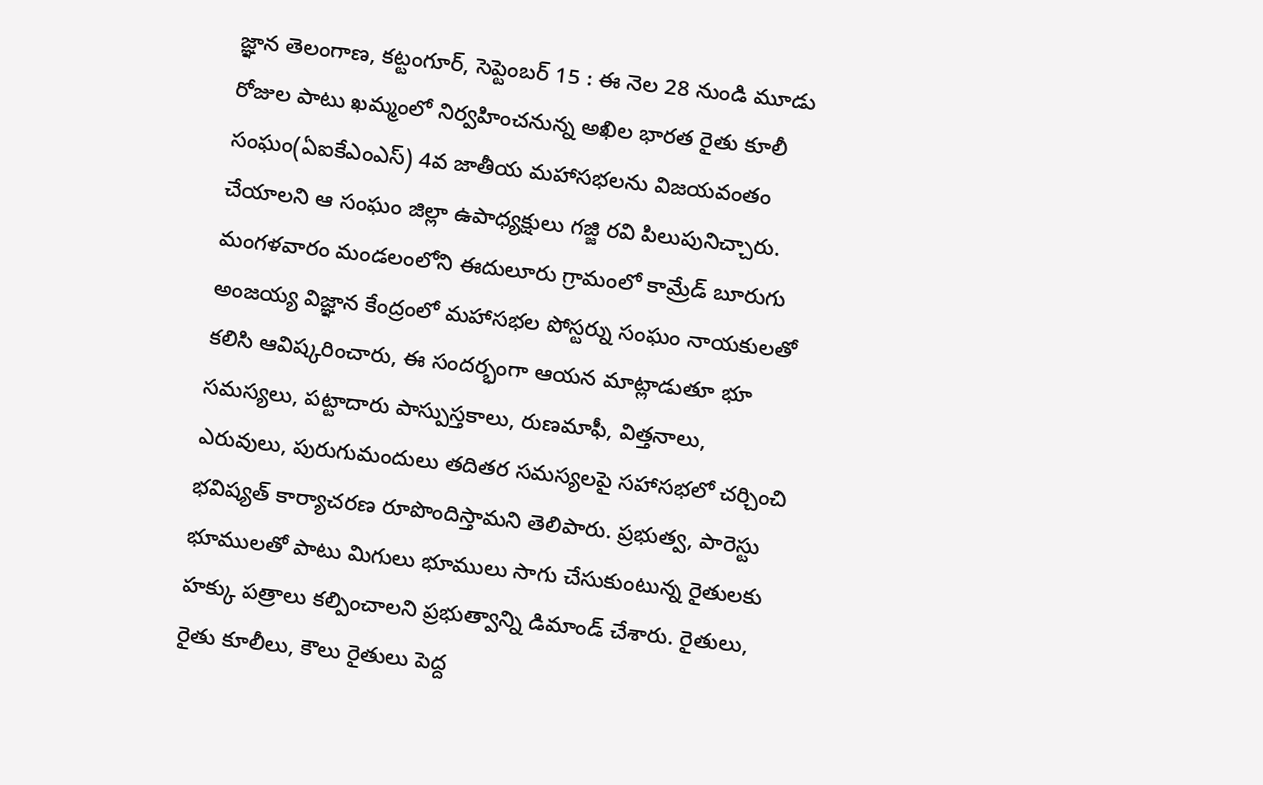జ్ఞాన తెలంగాణ, కట్టంగూర్, సెప్టెంబర్ 15 : ఈ నెల 28 నుండి మూడు రోజుల పాటు ఖమ్మంలో నిర్వహించనున్న అఖిల భారత రైతు కూలీ సంఘం(ఏఐకేఎంఎస్) 4వ జాతీయ మహాసభలను విజయవంతం చేయాలని ఆ సంఘం జిల్లా ఉపాధ్యక్షులు గజ్జి రవి పిలుపునిచ్చారు. మంగళవారం మండలంలోని ఈదులూరు గ్రామంలో కామ్రేడ్ బూరుగు అంజయ్య విజ్ఞాన కేంద్రంలో మహాసభల పోస్టర్ను సంఘం నాయకులతో కలిసి ఆవిష్కరించారు, ఈ సందర్భంగా ఆయన మాట్లాడుతూ భూ సమస్యలు, పట్టాదారు పాస్పుస్తకాలు, రుణమాఫీ, విత్తనాలు, ఎరువులు, పురుగుమందులు తదితర సమస్యలపై సహాసభలో చర్చించి భవిష్యత్ కార్యాచరణ రూపొందిస్తామని తెలిపారు. ప్రభుత్వ, పారెస్టు భూములతో పాటు మిగులు భూములు సాగు చేసుకుంటున్న రైతులకు హక్కు పత్రాలు కల్పించాలని ప్రభుత్వాన్ని డిమాండ్ చేశారు. రైతులు, రైతు కూలీలు, కౌలు రైతులు పెద్ద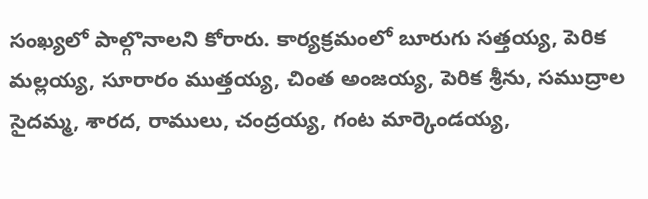సంఖ్యలో పాల్గొనాలని కోరారు. కార్యక్రమంలో బూరుగు సత్తయ్య, పెరిక మల్లయ్య, సూరారం ముత్తయ్య, చింత అంజయ్య, పెరిక శ్రీను, సముద్రాల సైదమ్మ, శారద, రాములు, చంద్రయ్య, గంట మార్కెండయ్య,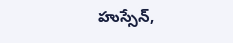హుస్సేన్,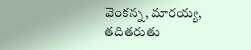వెంకన్న, మారయ్య, తదితరుతు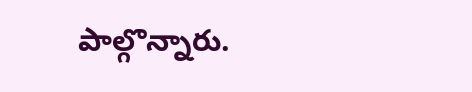పాల్గొన్నారు.